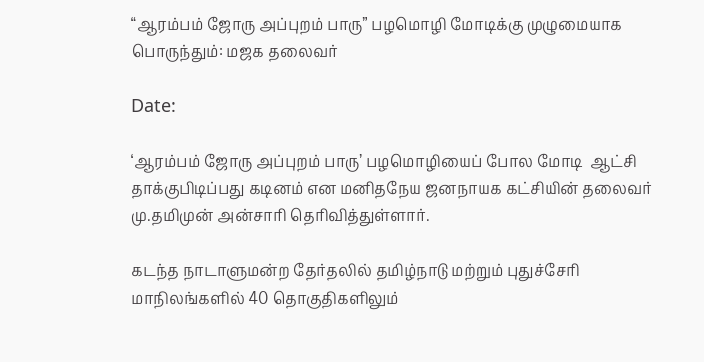“ஆரம்பம் ஜோரு அப்புறம் பாரு” பழமொழி மோடிக்கு முழுமையாக பொருந்தும்: மஜக தலைவர்

Date:

‘ஆரம்பம் ஜோரு அப்புறம் பாரு’ பழமொழியைப் போல மோடி  ஆட்சி தாக்குபிடிப்பது கடினம் என மனிதநேய ஜனநாயக கட்சியின் தலைவர் மு.தமிமுன் அன்சாரி தெரிவித்துள்ளார்.

கடந்த நாடாளுமன்ற தேர்தலில் தமிழ்நாடு மற்றும் புதுச்சேரி மாநிலங்களில் 40 தொகுதிகளிலும்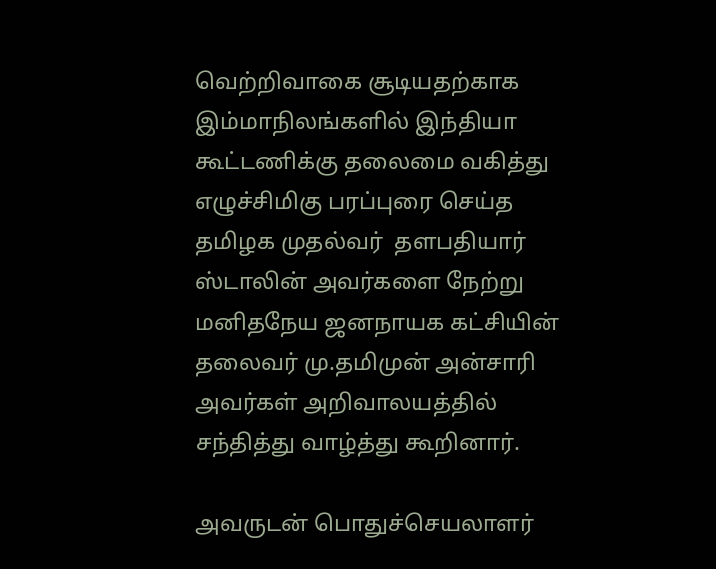வெற்றிவாகை சூடியதற்காக இம்மாநிலங்களில் இந்தியா கூட்டணிக்கு தலைமை வகித்து எழுச்சிமிகு பரப்புரை செய்த தமிழக முதல்வர்  தளபதியார் ஸ்டாலின் அவர்களை நேற்று மனிதநேய ஜனநாயக கட்சியின் தலைவர் மு.தமிமுன் அன்சாரி அவர்கள் அறிவாலயத்தில் சந்தித்து வாழ்த்து கூறினார்.

அவருடன் பொதுச்செயலாளர்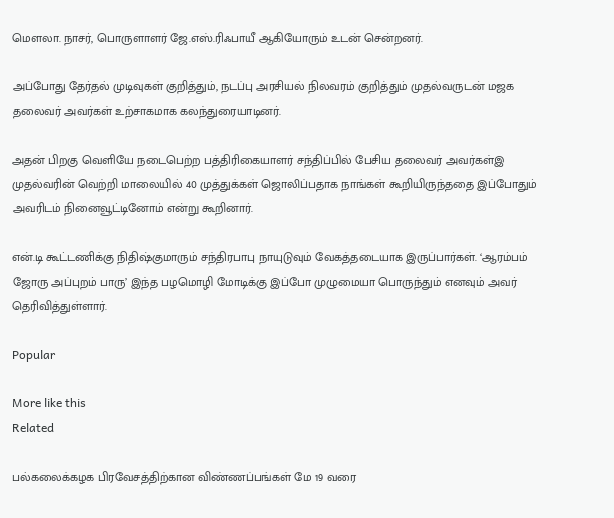மௌலா. நாசர், பொருளாளர் ஜே.எஸ்.ரிஃபாயீ ஆகியோரும் உடன் சென்றனர்.

அப்போது தேர்தல் முடிவுகள் குறித்தும், நடப்பு அரசியல் நிலவரம் குறித்தும் முதல்வருடன் மஜக தலைவர் அவர்கள் உற்சாகமாக கலந்துரையாடினர்.

அதன் பிறகு வெளியே நடைபெற்ற பத்திரிகையாளர் சந்திப்பில் பேசிய தலைவர் அவர்கள்இ முதல்வரின் வெற்றி மாலையில் 40 முத்துக்கள் ஜொலிப்பதாக நாங்கள் கூறியிருந்ததை இப்போதும் அவரிடம் நினைவூட்டினோம் என்று கூறினார்.

என்.டி கூட்டணிக்கு நிதிஷ்குமாரும் சந்திரபாபு நாயுடுவும் வேகத்தடையாக இருப்பார்கள். ‘ஆரம்பம் ஜோரு அப்புறம் பாரு’ இந்த பழமொழி மோடிக்கு இப்போ முழுமையா பொருந்தும் எனவும் அவர் தெரிவித்துள்ளார்.

Popular

More like this
Related

பல்கலைக்கழக பிரவேசத்திற்கான விண்ணப்பங்கள் மே 19 வரை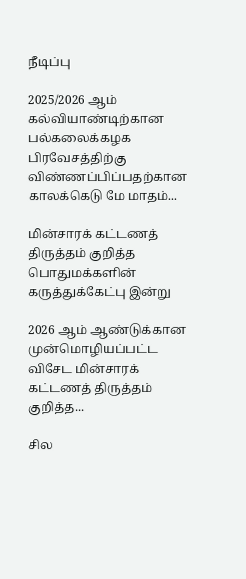நீடிப்பு

2025/2026 ஆம் கல்வியாண்டிற்கான பல்கலைக்கழக பிரவேசத்திற்கு விண்ணப்பிப்பதற்கான காலக்கெடு மே மாதம்...

மின்சாரக் கட்டணத் திருத்தம் குறித்த பொதுமக்களின் கருத்துக்கேட்பு இன்று

2026 ஆம் ஆண்டுக்கான முன்மொழியப்பட்ட விசேட மின்சாரக் கட்டணத் திருத்தம் குறித்த...

சில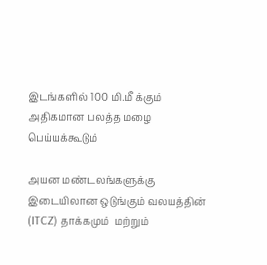இடங்களில் 100 மி.மீ க்கும் அதிகமான பலத்த மழை பெய்யக்கூடும்

அயன மண்டலங்களுக்கு இடையிலான ஒடுங்கும் வலயத்தின் (ITCZ) தாக்கமும்  மற்றும்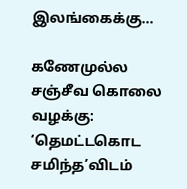இலங்கைக்கு...

கணேமுல்ல சஞ்சீவ கொலை வழக்கு: ‘தெமட்டகொட சமிந்த’விடம்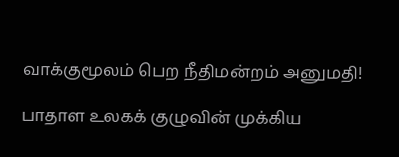வாக்குமூலம் பெற நீதிமன்றம் அனுமதி!

பாதாள உலகக் குழுவின் முக்கிய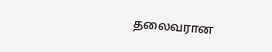தலைவரான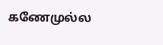கணேமுல்ல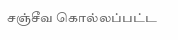சஞ்சீவ கொல்லப்பட்ட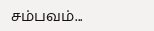சம்பவம்...